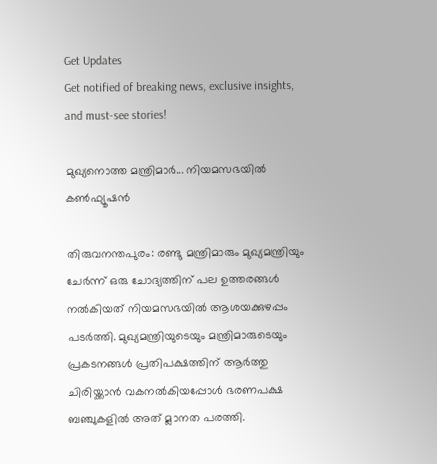Get Updates
Get notified of breaking news, exclusive insights, and must-see stories!

മുഖ്യനൊത്ത മന്ത്രിമാര്‍... നിയമസഭയില്‍ കണ്‍ഫ്യൂഷന്‍

തിരുവനന്തപുരം: രണ്ടു മന്ത്രിമാരും മുഖ്യമന്ത്രിയും ചേര്‍ന്ന് ഒരു ചോദ്യത്തിന് പല ഉത്തരങ്ങള്‍ നല്‍കിയത് നിയമസഭയില്‍ ആശയക്കുഴപ്പം പടര്‍ത്തി. മുഖ്യമന്ത്രിയുടെയും മന്ത്രിമാരുടെയും പ്രകടനങ്ങള്‍ പ്രതിപക്ഷത്തിന് ആര്‍ത്തു ചിരിയ്ക്കാന്‍ വകനല്‍കിയപ്പോള്‍ ഭരണപക്ഷ ബഞ്ചുകളില്‍ അത് മ്ലാനത പരത്തി.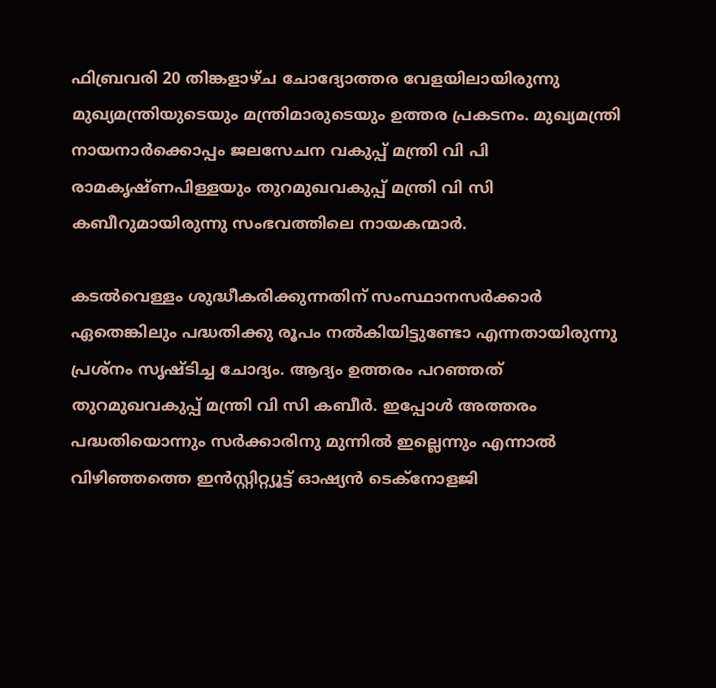ഫിബ്രവരി 20 തിങ്കളാഴ്ച ചോദ്യോത്തര വേളയിലായിരുന്നു മുഖ്യമന്ത്രിയുടെയും മന്ത്രിമാരുടെയും ഉത്തര പ്രകടനം. മുഖ്യമന്ത്രി നായനാര്‍ക്കൊപ്പം ജലസേചന വകുപ്പ് മന്ത്രി വി പി രാമകൃഷ്ണപിള്ളയും തുറമുഖവകുപ്പ് മന്ത്രി വി സി കബീറുമായിരുന്നു സംഭവത്തിലെ നായകന്മാര്‍.

കടല്‍വെള്ളം ശുദ്ധീകരിക്കുന്നതിന് സംസ്ഥാനസര്‍ക്കാര്‍ ഏതെങ്കിലും പദ്ധതിക്കു രൂപം നല്‍കിയിട്ടുണ്ടോ എന്നതായിരുന്നു പ്രശ്നം സൃഷ്ടിച്ച ചോദ്യം. ആദ്യം ഉത്തരം പറഞ്ഞത് തുറമുഖവകുപ്പ് മന്ത്രി വി സി കബീര്‍. ഇപ്പോള്‍ അത്തരം പദ്ധതിയൊന്നും സര്‍ക്കാരിനു മുന്നില്‍ ഇല്ലെന്നും എന്നാല്‍ വിഴിഞ്ഞത്തെ ഇന്‍സ്റ്റിറ്റ്യൂട്ട് ഓഷ്യന്‍ ടെക്നോളജി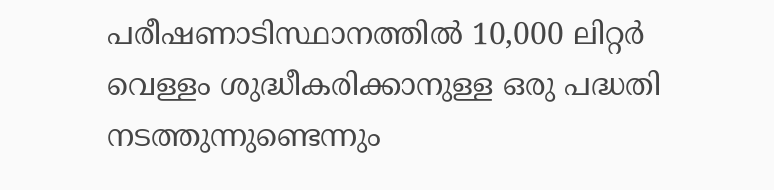പരീഷണാടിസ്ഥാനത്തില്‍ 10,000 ലിറ്റര്‍ വെള്ളം ശുദ്ധീകരിക്കാനുള്ള ഒരു പദ്ധതി നടത്തുന്നുണ്ടെന്നും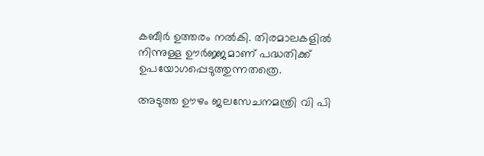കബീര്‍ ഉത്തരം നല്‍കി. തിരമാലകളില്‍ നിന്നുള്ള ഊര്‍ജ്ജമാണ് പദ്ധതിക്ക് ഉപയോഗപ്പെടുത്തുന്നതത്രെ.

അടുത്ത ഊഴം ജലസേചനമന്ത്രി വി പി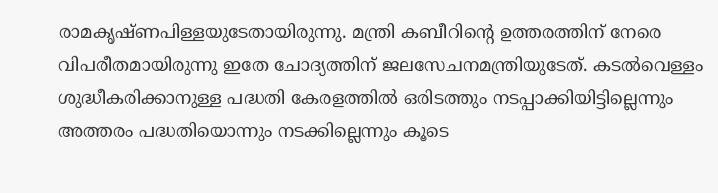രാമകൃഷ്ണപിള്ളയുടേതായിരുന്നു. മന്ത്രി കബീറിന്റെ ഉത്തരത്തിന് നേരെ വിപരീതമായിരുന്നു ഇതേ ചോദ്യത്തിന് ജലസേചനമന്ത്രിയുടേത്. കടല്‍വെള്ളം ശുദ്ധീകരിക്കാനുള്ള പദ്ധതി കേരളത്തില്‍ ഒരിടത്തും നടപ്പാക്കിയിട്ടില്ലെന്നും അത്തരം പദ്ധതിയൊന്നും നടക്കില്ലെന്നും കൂടെ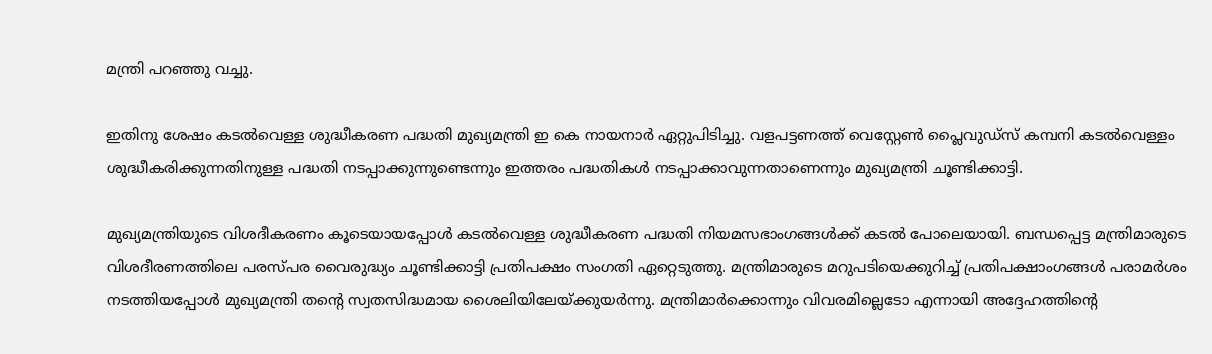മന്ത്രി പറഞ്ഞു വച്ചു.

ഇതിനു ശേഷം കടല്‍വെള്ള ശുദ്ധീകരണ പദ്ധതി മുഖ്യമന്ത്രി ഇ കെ നായനാര്‍ ഏറ്റുപിടിച്ചു. വളപട്ടണത്ത് വെസ്റ്റേണ്‍ പ്ലൈവുഡ്സ് കമ്പനി കടല്‍വെള്ളം ശുദ്ധീകരിക്കുന്നതിനുള്ള പദ്ധതി നടപ്പാക്കുന്നുണ്ടെന്നും ഇത്തരം പദ്ധതികള്‍ നടപ്പാക്കാവുന്നതാണെന്നും മുഖ്യമന്ത്രി ചൂണ്ടിക്കാട്ടി.

മുഖ്യമന്ത്രിയുടെ വിശദീകരണം കൂടെയായപ്പോള്‍ കടല്‍വെള്ള ശുദ്ധീകരണ പദ്ധതി നിയമസഭാംഗങ്ങള്‍ക്ക് കടല്‍ പോലെയായി. ബന്ധപ്പെട്ട മന്ത്രിമാരുടെ വിശദീരണത്തിലെ പരസ്പര വൈരുദ്ധ്യം ചൂണ്ടിക്കാട്ടി പ്രതിപക്ഷം സംഗതി ഏറ്റെടുത്തു. മന്ത്രിമാരുടെ മറുപടിയെക്കുറിച്ച് പ്രതിപക്ഷാംഗങ്ങള്‍ പരാമര്‍ശം നടത്തിയപ്പോള്‍ മുഖ്യമന്ത്രി തന്റെ സ്വതസിദ്ധമായ ശൈലിയിലേയ്ക്കുയര്‍ന്നു. മന്ത്രിമാര്‍ക്കൊന്നും വിവരമില്ലെടോ എന്നായി അദ്ദേഹത്തിന്റെ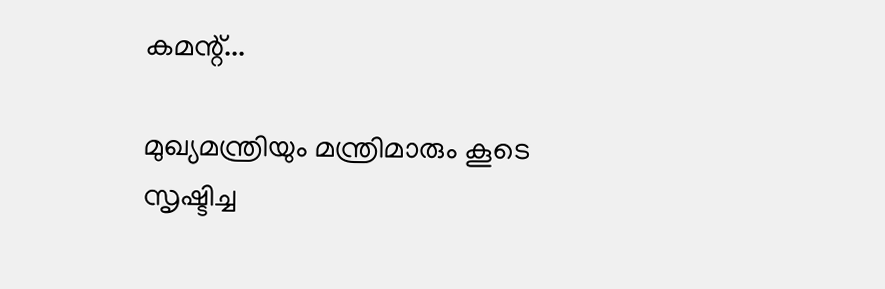കമന്റ്...

മുഖ്യമന്ത്രിയും മന്ത്രിമാരും കൂടെ സൃഷ്ടിച്ച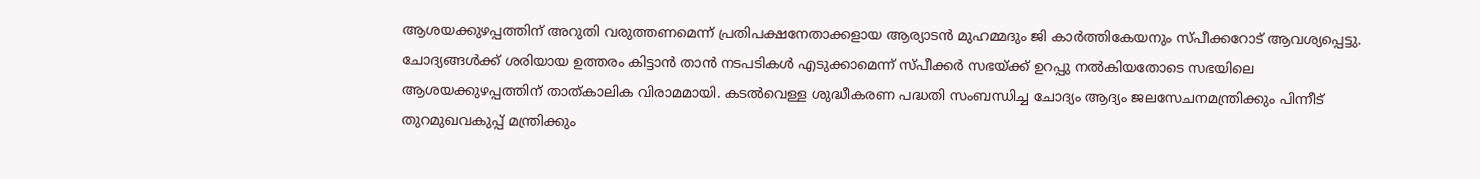ആശയക്കുഴപ്പത്തിന് അറുതി വരുത്തണമെന്ന് പ്രതിപക്ഷനേതാക്കളായ ആര്യാടന്‍ മുഹമ്മദും ജി കാര്‍ത്തികേയനും സ്പീക്കറോട് ആവശ്യപ്പെട്ടു. ചോദ്യങ്ങള്‍ക്ക് ശരിയായ ഉത്തരം കിട്ടാന്‍ താന്‍ നടപടികള്‍ എടുക്കാമെന്ന് സ്പീക്കര്‍ സഭയ്ക്ക് ഉറപ്പു നല്‍കിയതോടെ സഭയിലെ ആശയക്കുഴപ്പത്തിന് താത്കാലിക വിരാമമായി. കടല്‍വെള്ള ശുദ്ധീകരണ പദ്ധതി സംബന്ധിച്ച ചോദ്യം ആദ്യം ജലസേചനമന്ത്രിക്കും പിന്നീട് തുറമുഖവകുപ്പ് മന്ത്രിക്കും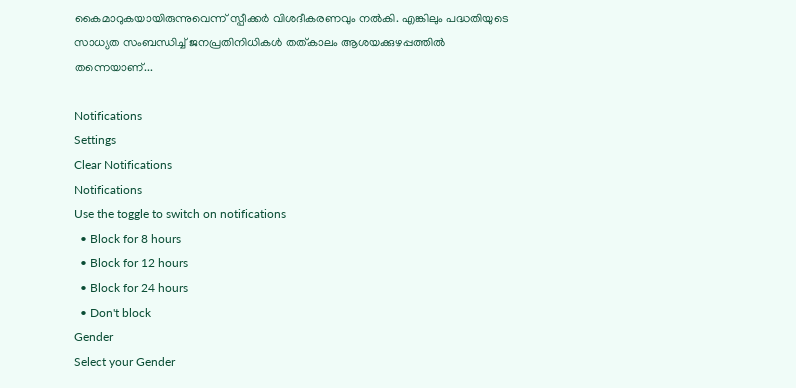കൈമാറുകയായിരുന്നുവെന്ന് സ്പീക്കര്‍ വിശദീകരണവും നല്‍കി. എങ്കിലും പദ്ധതിയുടെ സാധ്യത സംബന്ധിച്ച് ജനപ്രതിനിധികള്‍ തത്കാലം ആശയക്കുഴപ്പത്തില്‍ തന്നെയാണ്...

Notifications
Settings
Clear Notifications
Notifications
Use the toggle to switch on notifications
  • Block for 8 hours
  • Block for 12 hours
  • Block for 24 hours
  • Don't block
Gender
Select your Gender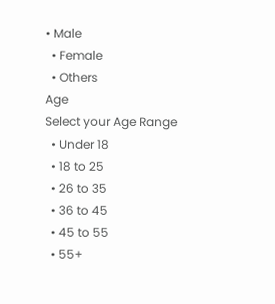• Male
  • Female
  • Others
Age
Select your Age Range
  • Under 18
  • 18 to 25
  • 26 to 35
  • 36 to 45
  • 45 to 55
  • 55+